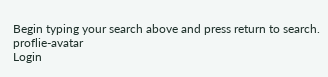Begin typing your search above and press return to search.
proflie-avatar
Login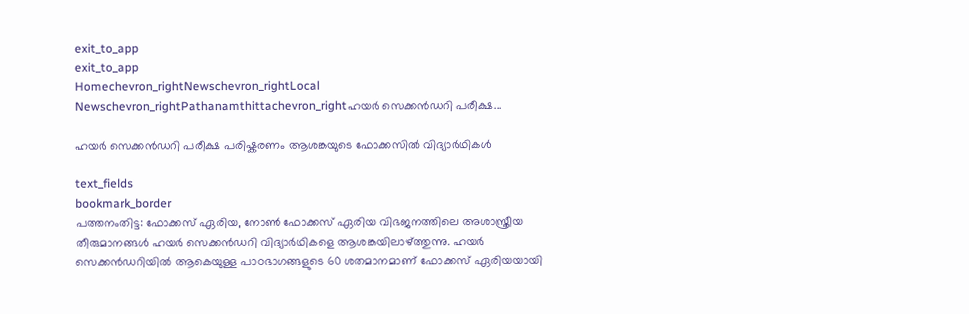exit_to_app
exit_to_app
Homechevron_rightNewschevron_rightLocal Newschevron_rightPathanamthittachevron_rightഹയർ സെക്കൻഡറി പരീക്ഷ...

ഹയർ സെക്കൻഡറി പരീക്ഷ പരിഷ്കരണം ആശങ്കയുടെ ഫോക്കസിൽ വിദ്യാർഥികൾ

text_fields
bookmark_border
പത്തനംതിട്ട: ഫോക്കസ് ഏരിയ, നോണ്‍ ഫോക്കസ് ഏരിയ വിഭജനത്തിലെ അശാസ്ത്രീയ തീരുമാനങ്ങൾ ഹയര്‍ സെക്കൻഡറി വിദ്യാർഥികളെ ആശങ്കയിലാഴ്ത്തുന്നു. ഹയർ സെക്കൻഡറിയിൽ ആകെയുള്ള പാഠഭാഗങ്ങളുടെ 60 ശതമാനമാണ് ഫോക്കസ് ഏരിയയായി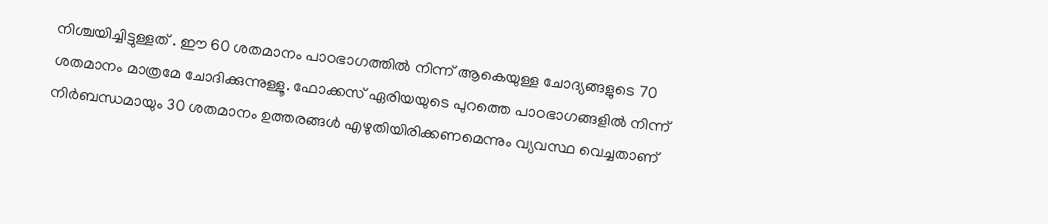നിശ്ചയിച്ചിട്ടുള്ളത് . ഈ 60 ശതമാനം പാഠഭാഗത്തില്‍ നിന്ന് ആകെയുള്ള ചോദ്യങ്ങളുടെ 70 ശതമാനം മാത്രമേ ചോദിക്കുന്നുള്ളൂ. ഫോക്കസ് ഏരിയയുടെ പുറത്തെ പാഠഭാഗങ്ങളിൽ നിന്ന് നിര്‍ബന്ധമായും 30 ശതമാനം ഉത്തരങ്ങള്‍ എഴുതിയിരിക്കണമെന്നും വ്യവസ്ഥ വെച്ചതാണ്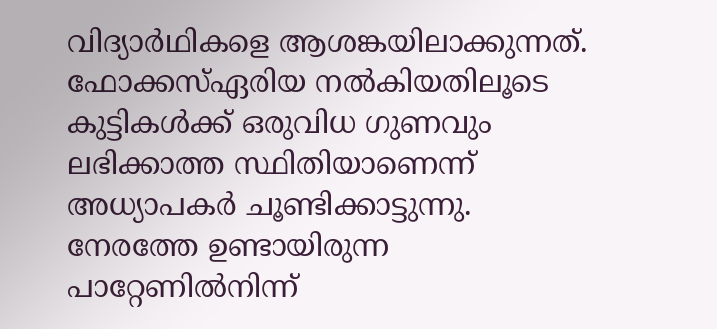വിദ്യാർഥികളെ ആശങ്കയിലാക്കുന്നത്. ഫോക്കസ്ഏരിയ നല്‍കിയതിലൂടെ കുട്ടികള്‍ക്ക് ഒരുവിധ ഗുണവും ലഭിക്കാത്ത സ്ഥിതിയാണെന്ന് അധ്യാപകർ ചൂണ്ടിക്കാട്ടുന്നു. നേരത്തേ ഉണ്ടായിരുന്ന പാറ്റേണില്‍നിന്ന്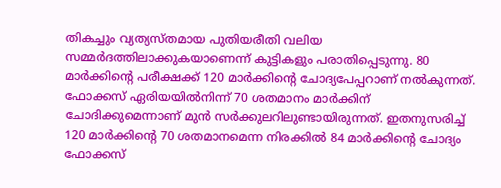തികച്ചും വ്യത്യസ്തമായ പുതിയരീതി വലിയ സമ്മര്‍ദത്തിലാക്കുകയാണെന്ന് കുട്ടികളും പരാതിപ്പെടുന്നു. 80 മാര്‍ക്കി‍ന്‍റെ പരീക്ഷക്ക് 120 മാര്‍ക്കി‍ന്‍റെ ചോദ്യപേപ്പറാണ് നല്‍കുന്നത്. ഫോക്കസ് ഏരിയയില്‍നിന്ന് 70 ശതമാനം മാര്‍ക്കിന് ചോദിക്കുമെന്നാണ് മുന്‍ സര്‍ക്കുലറിലുണ്ടായിരുന്നത്. ഇതനുസരിച്ച് 120 മാര്‍ക്കി‍ന്‍റെ 70 ശതമാനമെന്ന നിരക്കില്‍ 84 മാര്‍ക്കിന്‍റെ ചോദ്യം ഫോക്കസ്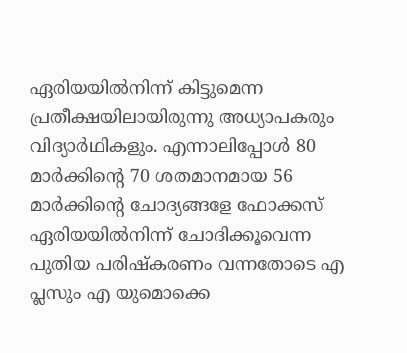ഏരിയയില്‍നിന്ന് കിട്ടുമെന്ന പ്രതീക്ഷയിലായിരുന്നു അധ്യാപകരും വിദ്യാർഥികളും. എന്നാലിപ്പോള്‍ 80 മാര്‍ക്കി‍ന്‍റെ 70 ശതമാനമായ 56 മാര്‍ക്കി‍ന്‍റെ ചോദ്യങ്ങളേ ഫോക്കസ് ഏരിയയില്‍നിന്ന് ചോദിക്കൂവെന്ന പുതിയ പരിഷ്കരണം വന്നതോടെ എ പ്ലസും എ യുമൊക്കെ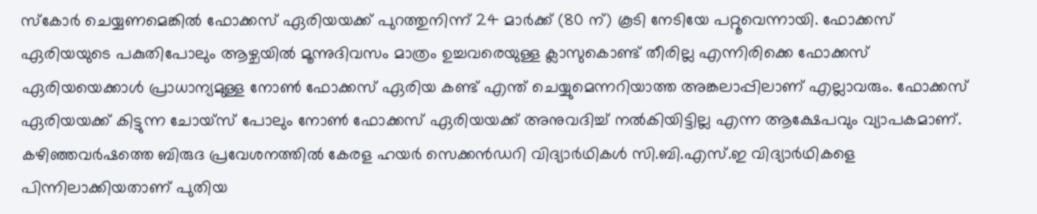സ്‌കോര്‍ ചെയ്യണമെങ്കില്‍ ഫോക്കസ് ഏരിയയക്ക് പുറത്തുനിന്ന് 24 മാര്‍ക്ക് (80 ന്) കൂടി നേടിയേ പറ്റൂവെന്നായി. ഫോക്കസ് ഏരിയയുടെ പകുതിപോലും ആഴ്ചയില്‍ മൂന്നുദിവസം മാത്രം ഉച്ചവരെയുള്ള ക്ലാസുകൊണ്ട് തീരില്ല എന്നിരിക്കെ ഫോക്കസ് ഏരിയയെക്കാള്‍ പ്രാധാന്യമുള്ള നോണ്‍ ഫോക്കസ് ഏരിയ കണ്ട് എന്ത് ചെയ്യുമെന്നറിയാത്ത അങ്കലാപ്പിലാണ് എല്ലാവരും. ഫോക്കസ് ഏരിയയക്ക് കിട്ടുന്ന ചോയ്‌സ് പോലും നോണ്‍ ഫോക്കസ് ഏരിയയക്ക് അനുവദിച്ച് നല്‍കിയിട്ടില്ല എന്ന ആക്ഷേപവും വ്യാപകമാണ്. കഴിഞ്ഞവര്‍ഷത്തെ ബിരുദ പ്രവേശനത്തില്‍ കേരള ഹയര്‍ സെക്കന്‍ഡറി വിദ്യാര്‍ഥികള്‍ സി.ബി.എസ്.ഇ വിദ്യാര്‍ഥികളെ പിന്നിലാക്കിയതാണ് പുതിയ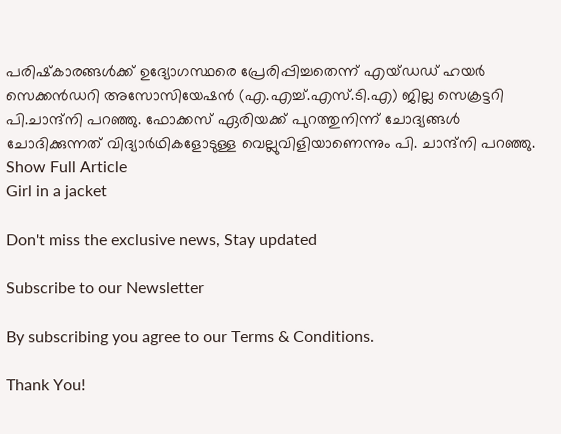പരിഷ്‌കാരങ്ങള്‍ക്ക് ഉദ്യോഗസ്ഥരെ പ്രേരിപ്പിച്ചതെന്ന് എയ്ഡഡ് ഹയര്‍ സെക്കൻഡറി അസോസിയേഷൻ (എ.എച്ച്.എസ്.ടി.എ) ജില്ല സെക്രട്ടറി പി.ചാന്ദ്നി പറഞ്ഞു. ഫോക്കസ് ഏരിയക്ക് പുറത്തുനിന്ന് ചോദ്യങ്ങള്‍ ചോദിക്കുന്നത് വിദ്യാർഥികളോടുള്ള വെല്ലുവിളിയാണെന്നും പി. ചാന്ദ്നി പറഞ്ഞു.
Show Full Article
Girl in a jacket

Don't miss the exclusive news, Stay updated

Subscribe to our Newsletter

By subscribing you agree to our Terms & Conditions.

Thank You!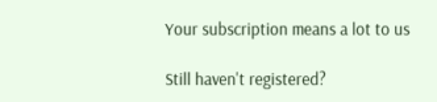Your subscription means a lot to us

Still haven't registered?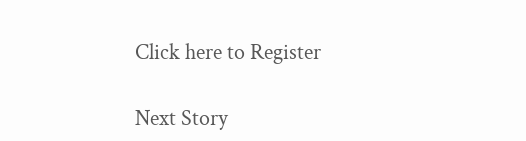Click here to Register

Next Story